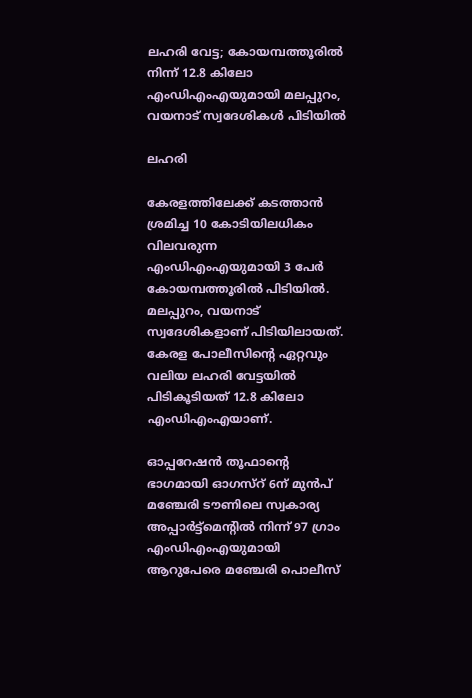ലഹരി വേട്ട; കോയമ്പത്തൂരില്‍ നിന്ന് 12.8 കിലോ എംഡിഎംഎയുമായി മലപ്പുറം, വയനാട് സ്വദേശികള്‍ പിടിയില്‍

ലഹരി

കേരളത്തിലേക്ക് കടത്താന്‍ ശ്രമിച്ച 10 കോടിയിലധികം വിലവരുന്ന എംഡിഎംഎയുമായി 3 പേര്‍ കോയമ്പത്തൂരില്‍ പിടിയില്‍. മലപ്പുറം, വയനാട് സ്വദേശികളാണ് പിടിയിലായത്. കേരള പോലീസിന്റെ ഏറ്റവും വലിയ ലഹരി വേട്ടയില്‍ പിടികൂടിയത് 12.8 കിലോ എംഡിഎംഎയാണ്.

ഓപ്പറേഷന്‍ തൂഫാന്റെ ഭാഗമായി ഓഗസ്‌റ് 6ന് മുന്‍പ് മഞ്ചേരി ടൗണിലെ സ്വകാര്യ അപ്പാര്‍ട്ട്‌മെന്റില്‍ നിന്ന് 97 ഗ്രാം എംഡിഎംഎയുമായി ആറുപേരെ മഞ്ചേരി പൊലീസ്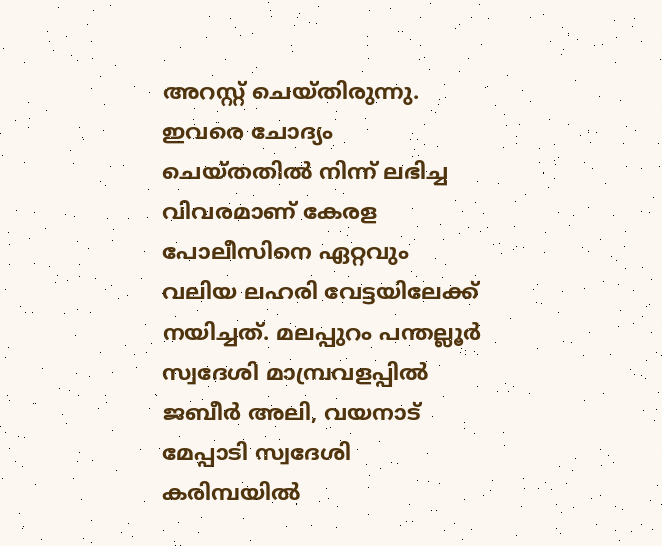അറസ്റ്റ് ചെയ്തിരുന്നു. ഇവരെ ചോദ്യം ചെയ്തതില്‍ നിന്ന് ലഭിച്ച വിവരമാണ് കേരള പോലീസിനെ ഏറ്റവും വലിയ ലഹരി വേട്ടയിലേക്ക് നയിച്ചത്. മലപ്പുറം പന്തല്ലൂര്‍ സ്വദേശി മാമ്പ്രവളപ്പില്‍ ജബീര്‍ അലി, വയനാട് മേപ്പാടി സ്വദേശി കരിമ്പയില്‍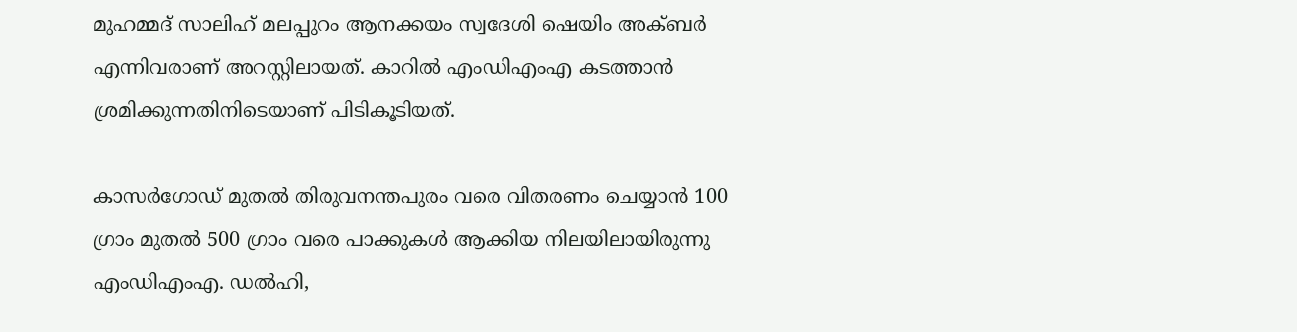മുഹമ്മദ് സാലിഹ് മലപ്പുറം ആനക്കയം സ്വദേശി ഷെയിം അക്ബര്‍ എന്നിവരാണ് അറസ്റ്റിലായത്. കാറില്‍ എംഡിഎംഎ കടത്താന്‍ ശ്രമിക്കുന്നതിനിടെയാണ് പിടികൂടിയത്.

കാസര്‍ഗോഡ് മുതല്‍ തിരുവനന്തപുരം വരെ വിതരണം ചെയ്യാന്‍ 100 ഗ്രാം മുതല്‍ 500 ഗ്രാം വരെ പാക്കുകള്‍ ആക്കിയ നിലയിലായിരുന്നു എംഡിഎംഎ. ഡല്‍ഹി,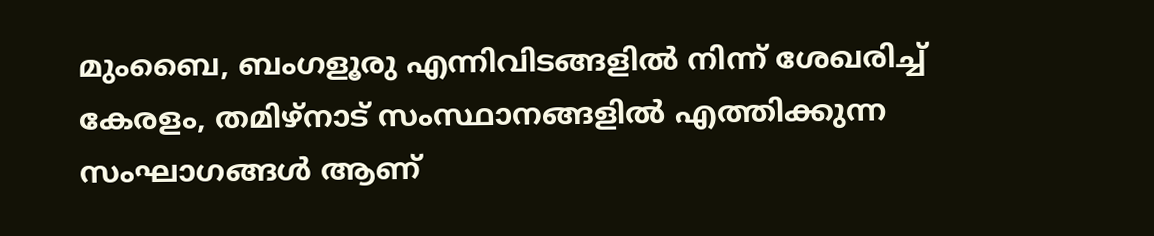മുംബൈ, ബംഗളൂരു എന്നിവിടങ്ങളില്‍ നിന്ന് ശേഖരിച്ച് കേരളം, തമിഴ്‌നാട് സംസ്ഥാനങ്ങളില്‍ എത്തിക്കുന്ന സംഘാഗങ്ങള്‍ ആണ്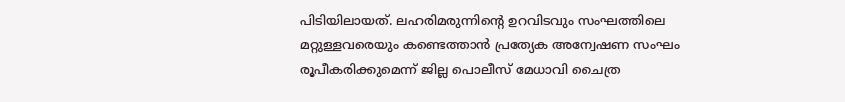പിടിയിലായത്. ലഹരിമരുന്നിന്റെ ഉറവിടവും സംഘത്തിലെ മറ്റുള്ളവരെയും കണ്ടെത്താന്‍ പ്രത്യേക അന്വേഷണ സംഘം രൂപീകരിക്കുമെന്ന് ജില്ല പൊലീസ് മേധാവി ചൈത്ര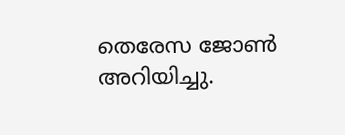തെരേസ ജോണ്‍ അറിയിച്ചു.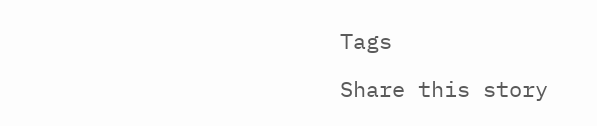Tags

Share this story